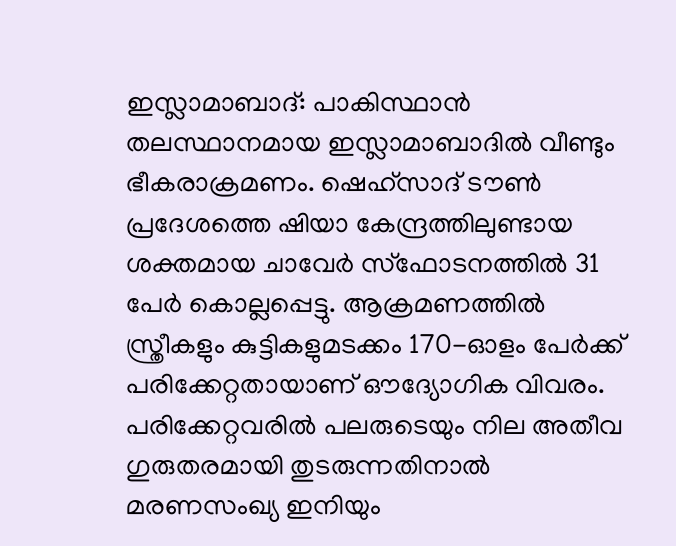ഇസ്ലാമാബാദ്: പാകിസ്ഥാൻ തലസ്ഥാനമായ ഇസ്ലാമാബാദിൽ വീണ്ടും ഭീകരാക്രമണം. ഷെഹ്സാദ് ടൗൺ പ്രദേശത്തെ ഷിയാ കേന്ദ്രത്തിലുണ്ടായ ശക്തമായ ചാവേർ സ്ഫോടനത്തിൽ 31 പേർ കൊല്ലപ്പെട്ടു. ആക്രമണത്തിൽ സ്ത്രീകളും കുട്ടികളുമടക്കം 170-ഓളം പേർക്ക് പരിക്കേറ്റതായാണ് ഔദ്യോഗിക വിവരം. പരിക്കേറ്റവരിൽ പലരുടെയും നില അതീവ ഗുരുതരമായി തുടരുന്നതിനാൽ മരണസംഖ്യ ഇനിയും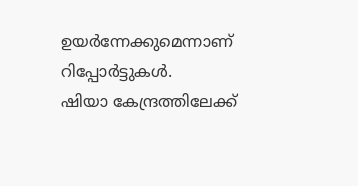ഉയർന്നേക്കുമെന്നാണ് റിപ്പോർട്ടുകൾ.
ഷിയാ കേന്ദ്രത്തിലേക്ക്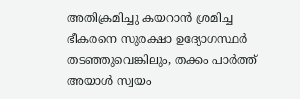അതിക്രമിച്ചു കയറാൻ ശ്രമിച്ച ഭീകരനെ സുരക്ഷാ ഉദ്യോഗസ്ഥർ തടഞ്ഞുവെങ്കിലും, തക്കം പാർത്ത് അയാൾ സ്വയം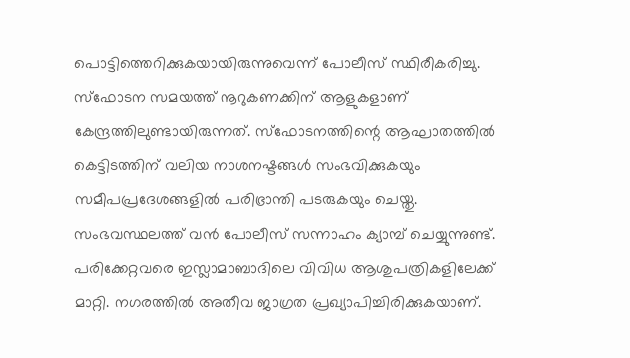പൊട്ടിത്തെറിക്കുകയായിരുന്നുവെന്ന് പോലീസ് സ്ഥിരീകരിച്ചു. സ്ഫോടന സമയത്ത് നൂറുകണക്കിന് ആളുകളാണ് കേന്ദ്രത്തിലുണ്ടായിരുന്നത്. സ്ഫോടനത്തിന്റെ ആഘാതത്തിൽ കെട്ടിടത്തിന് വലിയ നാശനഷ്ടങ്ങൾ സംഭവിക്കുകയും സമീപപ്രദേശങ്ങളിൽ പരിഭ്രാന്തി പടരുകയും ചെയ്തു.
സംഭവസ്ഥലത്ത് വൻ പോലീസ് സന്നാഹം ക്യാമ്പ് ചെയ്യുന്നുണ്ട്. പരിക്കേറ്റവരെ ഇസ്ലാമാബാദിലെ വിവിധ ആശുപത്രികളിലേക്ക് മാറ്റി. നഗരത്തിൽ അതീവ ജാഗ്രത പ്രഖ്യാപിച്ചിരിക്കുകയാണ്.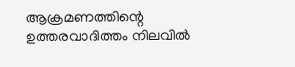ആക്രമണത്തിന്റെ ഉത്തരവാദിത്തം നിലവിൽ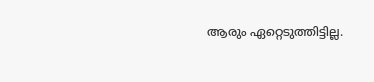ആരും ഏറ്റെടുത്തിട്ടില്ല.